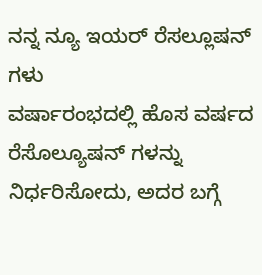ನನ್ನ ನ್ಯೂ ಇಯರ್ ರೆಸಲ್ಲೂಷನ್ ಗಳು
ವರ್ಷಾರಂಭದಲ್ಲಿ ಹೊಸ ವರ್ಷದ ರೆಸೊಲ್ಯೂಷನ್ ಗಳನ್ನು ನಿರ್ಧರಿಸೋದು, ಅದರ ಬಗ್ಗೆ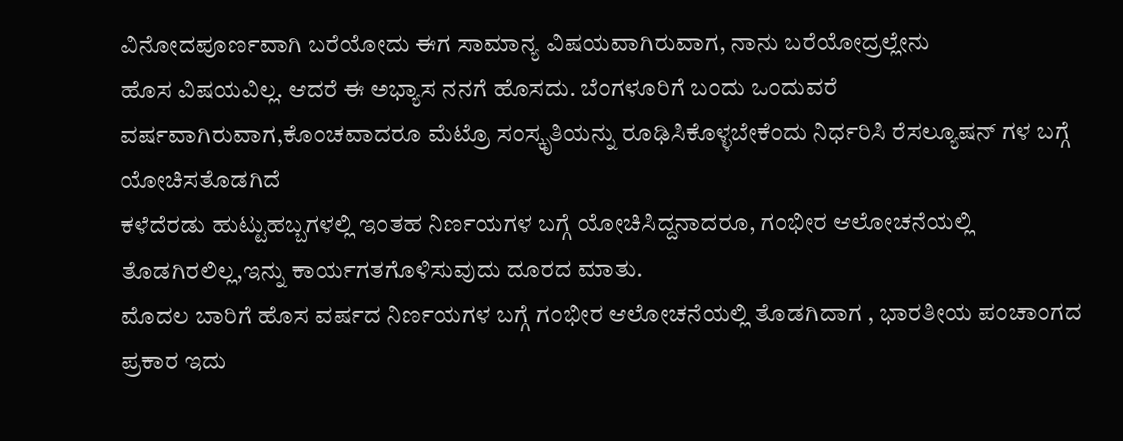ವಿನೋದಪೂರ್ಣವಾಗಿ ಬರೆಯೋದು ಈಗ ಸಾಮಾನ್ಯ ವಿಷಯವಾಗಿರುವಾಗ, ನಾನು ಬರೆಯೋದ್ರಲ್ಲೇನು
ಹೊಸ ವಿಷಯವಿಲ್ಲ. ಆದರೆ ಈ ಅಭ್ಯಾಸ ನನಗೆ ಹೊಸದು. ಬೆಂಗಳೂರಿಗೆ ಬಂದು ಒಂದುವರೆ ವರ್ಷವಾಗಿರುವಾಗ,ಕೊಂಚವಾದರೂ ಮೆಟ್ರೊ ಸಂಸ್ಕೃತಿಯನ್ನು ರೂಢಿಸಿಕೊಳ್ಳಬೇಕೆಂದು ನಿರ್ಧರಿಸಿ ರೆಸಲ್ಯೂಷನ್ ಗಳ ಬಗ್ಗೆ ಯೋಚಿಸತೊಡಗಿದೆ
ಕಳೆದೆರಡು ಹುಟ್ಟುಹಬ್ಬಗಳಲ್ಲಿ ಇಂತಹ ನಿರ್ಣಯಗಳ ಬಗ್ಗೆ ಯೋಚಿಸಿದ್ದನಾದರೂ, ಗಂಭೀರ ಆಲೋಚನೆಯಲ್ಲಿ ತೊಡಗಿರಲಿಲ್ಲ,ಇನ್ನು ಕಾರ್ಯಗತಗೊಳಿಸುವುದು ದೂರದ ಮಾತು.
ಮೊದಲ ಬಾರಿಗೆ ಹೊಸ ವರ್ಷದ ನಿರ್ಣಯಗಳ ಬಗ್ಗೆ ಗಂಭೀರ ಆಲೋಚನೆಯಲ್ಲಿ ತೊಡಗಿದಾಗ , ಭಾರತೀಯ ಪಂಚಾಂಗದ ಪ್ರಕಾರ ಇದು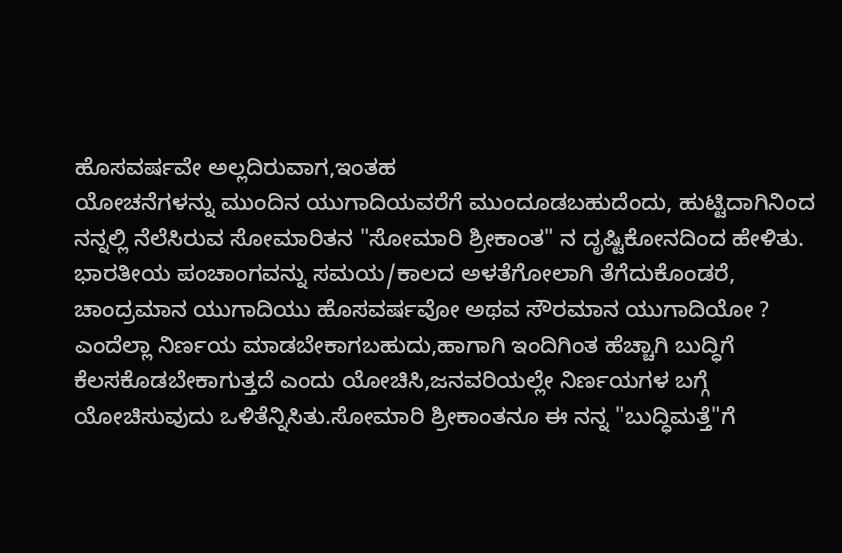ಹೊಸವರ್ಷವೇ ಅಲ್ಲದಿರುವಾಗ,ಇಂತಹ
ಯೋಚನೆಗಳನ್ನು ಮುಂದಿನ ಯುಗಾದಿಯವರೆಗೆ ಮುಂದೂಡಬಹುದೆಂದು, ಹುಟ್ಟಿದಾಗಿನಿಂದ ನನ್ನಲ್ಲಿ ನೆಲೆಸಿರುವ ಸೋಮಾರಿತನ "ಸೋಮಾರಿ ಶ್ರೀಕಾಂತ" ನ ದೃಷ್ಟಿಕೋನದಿಂದ ಹೇಳಿತು.
ಭಾರತೀಯ ಪಂಚಾಂಗವನ್ನು ಸಮಯ/ಕಾಲದ ಅಳತೆಗೋಲಾಗಿ ತೆಗೆದುಕೊಂಡರೆ, ಚಾಂದ್ರಮಾನ ಯುಗಾದಿಯು ಹೊಸವರ್ಷವೋ ಅಥವ ಸೌರಮಾನ ಯುಗಾದಿಯೋ ?
ಎಂದೆಲ್ಲಾ ನಿರ್ಣಯ ಮಾಡಬೇಕಾಗಬಹುದು,ಹಾಗಾಗಿ ಇಂದಿಗಿಂತ ಹೆಚ್ಚಾಗಿ ಬುದ್ಧಿಗೆ ಕೆಲಸಕೊಡಬೇಕಾಗುತ್ತದೆ ಎಂದು ಯೋಚಿಸಿ,ಜನವರಿಯಲ್ಲೇ ನಿರ್ಣಯಗಳ ಬಗ್ಗೆ ಯೋಚಿಸುವುದು ಒಳಿತೆನ್ನಿಸಿತು.ಸೋಮಾರಿ ಶ್ರೀಕಾಂತನೂ ಈ ನನ್ನ "ಬುದ್ಧಿಮತ್ತೆ"ಗೆ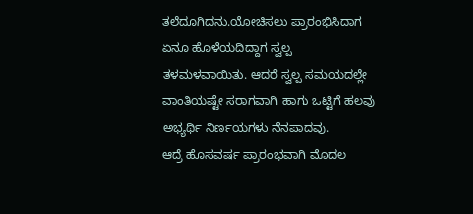ತಲೆದೂಗಿದನು.ಯೋಚಿಸಲು ಪ್ರಾರಂಭಿಸಿದಾಗ ಏನೂ ಹೊಳೆಯದಿದ್ದಾಗ ಸ್ವಲ್ಪ ತಳಮಳವಾಯಿತು. ಆದರೆ ಸ್ವಲ್ಪ ಸಮಯದಲ್ಲೇ ವಾಂತಿಯಷ್ಟೇ ಸರಾಗವಾಗಿ ಹಾಗು ಒಟ್ಟಿಗೆ ಹಲವು ಅಭ್ಯರ್ಥಿ ನಿರ್ಣಯಗಳು ನೆನಪಾದವು.
ಆದ್ರೆ ಹೊಸವರ್ಷ ಪ್ರಾರಂಭವಾಗಿ ಮೊದಲ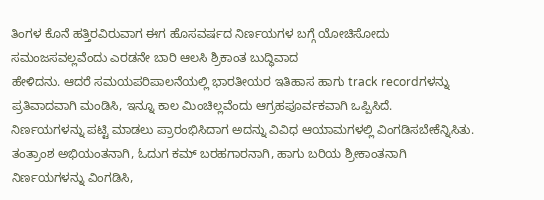ತಿಂಗಳ ಕೊನೆ ಹತ್ತಿರವಿರುವಾಗ ಈಗ ಹೊಸವರ್ಷದ ನಿರ್ಣಯಗಳ ಬಗ್ಗೆ ಯೋಚಿಸೋದು ಸಮಂಜಸವಲ್ಲವೆಂದು ಎರಡನೇ ಬಾರಿ ಆಲಸಿ ಶ್ರಿಕಾಂತ ಬುದ್ಧಿವಾದ
ಹೇಳಿದನು. ಆದರೆ ಸಮಯಪರಿಪಾಲನೆಯಲ್ಲಿ ಭಾರತೀಯರ ಇತಿಹಾಸ ಹಾಗು track recordಗಳನ್ನು ಪ್ರತಿವಾದವಾಗಿ ಮಂಡಿಸಿ, ಇನ್ನೂ ಕಾಲ ಮಿಂಚಿಲ್ಲವೆಂದು ಆಗ್ರಹಪೂರ್ವಕವಾಗಿ ಒಪ್ಪಿಸಿದೆ.
ನಿರ್ಣಯಗಳನ್ನು ಪಟ್ಟಿ ಮಾಡಲು ಪ್ರಾರಂಭಿಸಿದಾಗ ಅದನ್ನು ವಿವಿಧ ಆಯಾಮಗಳಲ್ಲಿ ವಿಂಗಡಿಸಬೇಕೆನ್ನಿಸಿತು. ತಂತ್ರಾಂಶ ಅಭಿಯಂತನಾಗಿ, ಓದುಗ ಕಮ್ ಬರಹಗಾರನಾಗಿ, ಹಾಗು ಬರಿಯ ಶ್ರೀಕಾಂತನಾಗಿ ನಿರ್ಣಯಗಳನ್ನು ವಿಂಗಡಿಸಿ,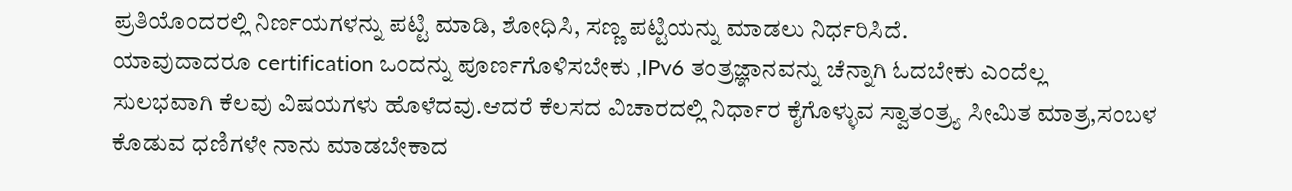ಪ್ರತಿಯೊಂದರಲ್ಲಿ ನಿರ್ಣಯಗಳನ್ನು ಪಟ್ಟಿ ಮಾಡಿ, ಶೋಧಿಸಿ, ಸಣ್ಣ ಪಟ್ಟಿಯನ್ನು ಮಾಡಲು ನಿರ್ಧರಿಸಿದೆ.
ಯಾವುದಾದರೂ certification ಒಂದನ್ನು ಪೂರ್ಣಗೊಳಿಸಬೇಕು ,IPv6 ತಂತ್ರಜ್ಞಾನವನ್ನು ಚೆನ್ನಾಗಿ ಓದಬೇಕು ಎಂದೆಲ್ಲ
ಸುಲಭವಾಗಿ ಕೆಲವು ವಿಷಯಗಳು ಹೊಳೆದವು.ಆದರೆ ಕೆಲಸದ ವಿಚಾರದಲ್ಲಿ ನಿರ್ಧಾರ ಕೈಗೊಳ್ಳುವ ಸ್ವಾತಂತ್ರ್ಯ ಸೀಮಿತ ಮಾತ್ರ,ಸಂಬಳ ಕೊಡುವ ಧಣಿಗಳೇ ನಾನು ಮಾಡಬೇಕಾದ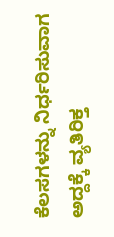ಕೆಲಸಗಳನ್ನು ನಿರ್ಧರಿಸುವಾಗ
ಅದ್ದಕ್ಕೆ ವ್ಯತಿರಿಕ್ತ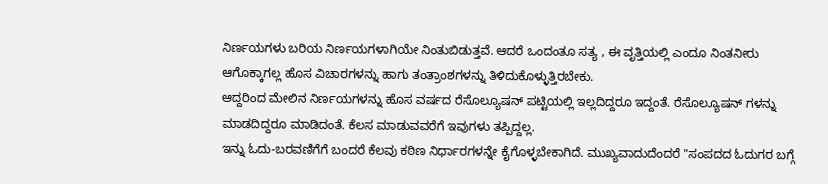ನಿರ್ಣಯಗಳು ಬರಿಯ ನಿರ್ಣಯಗಳಾಗಿಯೇ ನಿಂತುಬಿಡುತ್ತವೆ. ಆದರೆ ಒಂದಂತೂ ಸತ್ಯ , ಈ ವೃತ್ತಿಯಲ್ಲಿ ಎಂದೂ ನಿಂತನೀರು ಆಗೊಕ್ಕಾಗಲ್ಲ ಹೊಸ ವಿಚಾರಗಳನ್ನು ಹಾಗು ತಂತ್ರಾಂಶಗಳನ್ನು ತಿಳಿದುಕೊಳ್ಳುತ್ತಿರಬೇಕು.
ಆದ್ದರಿಂದ ಮೇಲಿನ ನಿರ್ಣಯಗಳನ್ನು ಹೊಸ ವರ್ಷದ ರೆಸೊಲ್ಯೂಷನ್ ಪಟ್ಟಿಯಲ್ಲಿ ಇಲ್ಲದಿದ್ದರೂ ಇದ್ದಂತೆ. ರೆಸೊಲ್ಯೂಷನ್ ಗಳನ್ನು ಮಾಡದಿದ್ದರೂ ಮಾಡಿದಂತೆ. ಕೆಲಸ ಮಾಡುವವರೆಗೆ ಇವುಗಳು ತಪ್ಪಿದ್ದಲ್ಲ.
ಇನ್ನು ಓದು-ಬರವಣಿಗೆಗೆ ಬಂದರೆ ಕೆಲವು ಕಠಿಣ ನಿರ್ಧಾರಗಳನ್ನೇ ಕೈಗೊಳ್ಳಬೇಕಾಗಿದೆ. ಮುಖ್ಯವಾದುದೆಂದರೆ "ಸಂಪದದ ಓದುಗರ ಬಗ್ಗೆ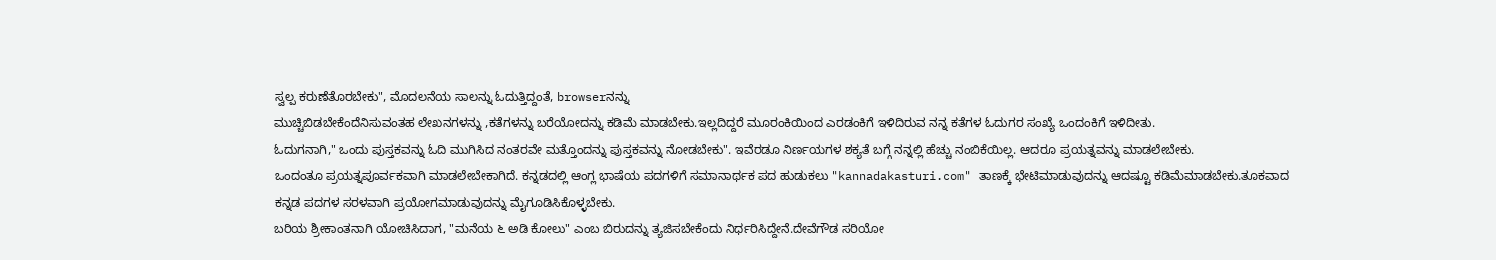ಸ್ವಲ್ಪ ಕರುಣೆತೊರಬೇಕು", ಮೊದಲನೆಯ ಸಾಲನ್ನು ಓದುತ್ತಿದ್ದಂತೆ, browserನನ್ನು
ಮುಚ್ಚಿಬಿಡಬೇಕೆಂದೆನಿಸುವಂತಹ ಲೇಖನಗಳನ್ನು ,ಕತೆಗಳನ್ನು ಬರೆಯೋದನ್ನು ಕಡಿಮೆ ಮಾಡಬೇಕು.ಇಲ್ಲದಿದ್ದರೆ ಮೂರಂಕಿಯಿಂದ ಎರಡಂಕಿಗೆ ಇಳಿದಿರುವ ನನ್ನ ಕತೆಗಳ ಓದುಗರ ಸಂಖ್ಯೆ ಒಂದಂಕಿಗೆ ಇಳಿದೀತು.
ಓದುಗನಾಗಿ," ಒಂದು ಪುಸ್ತಕವನ್ನು ಓದಿ ಮುಗಿಸಿದ ನಂತರವೇ ಮತ್ತೊಂದನ್ನು ಪುಸ್ತಕವನ್ನು ನೋಡಬೇಕು". ಇವೆರಡೂ ನಿರ್ಣಯಗಳ ಶಕ್ಯತೆ ಬಗ್ಗೆ ನನ್ನಲ್ಲಿ ಹೆಚ್ಚು ನಂಬಿಕೆಯಿಲ್ಲ. ಆದರೂ ಪ್ರಯತ್ನವನ್ನು ಮಾಡಲೇಬೇಕು.
ಒಂದಂತೂ ಪ್ರಯತ್ನಪೂರ್ವಕವಾಗಿ ಮಾಡಲೇಬೇಕಾಗಿದೆ. ಕನ್ನಡದಲ್ಲಿ ಆಂಗ್ಲ ಭಾಷೆಯ ಪದಗಳಿಗೆ ಸಮಾನಾರ್ಥಕ ಪದ ಹುಡುಕಲು "kannadakasturi.com" ತಾಣಕ್ಕೆ ಭೇಟಿಮಾಡುವುದನ್ನು ಆದಷ್ಟೂ ಕಡಿಮೆಮಾಡಬೇಕು.ತೂಕವಾದ
ಕನ್ನಡ ಪದಗಳ ಸರಳವಾಗಿ ಪ್ರಯೋಗಮಾಡುವುದನ್ನು ಮೈಗೂಡಿಸಿಕೊಳ್ಳಬೇಕು.
ಬರಿಯ ಶ್ರೀಕಾಂತನಾಗಿ ಯೋಚಿಸಿದಾಗ, "ಮನೆಯ ೬ ಅಡಿ ಕೋಲು" ಎಂಬ ಬಿರುದನ್ನು ತ್ಯಜಿಸಬೇಕೆಂದು ನಿರ್ಧರಿಸಿದ್ದೇನೆ.ದೇವೆಗೌಡ ಸರಿಯೋ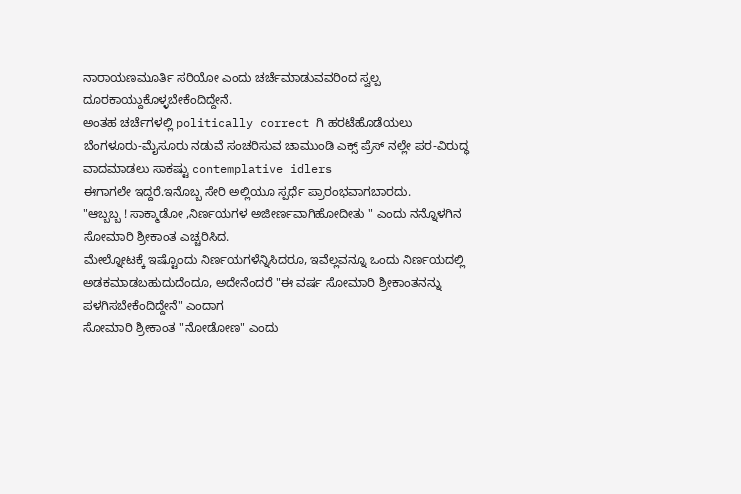ನಾರಾಯಣಮೂರ್ತಿ ಸರಿಯೋ ಎಂದು ಚರ್ಚೆಮಾಡುವವರಿಂದ ಸ್ವಲ್ಪ ದೂರಕಾಯ್ದುಕೊಳ್ಳಬೇಕೆಂದಿದ್ದೇನೆ.
ಅಂತಹ ಚರ್ಚೆಗಳಲ್ಲಿ politically correct ಗಿ ಹರಟೆಹೊಡೆಯಲು ಬೆಂಗಳೂರು-ಮೈಸೂರು ನಡುವೆ ಸಂಚರಿಸುವ ಚಾಮುಂಡಿ ಎಕ್ಸ್ ಪ್ರೆಸ್ ನಲ್ಲೇ ಪರ-ವಿರುದ್ಧ ವಾದಮಾಡಲು ಸಾಕಷ್ಟು contemplative idlers
ಈಗಾಗಲೇ ಇದ್ದರೆ.ಇನೊಬ್ಬ ಸೇರಿ ಅಲ್ಲಿಯೂ ಸ್ಪರ್ಧೆ ಪ್ರಾರಂಭವಾಗಬಾರದು.
"ಆಬ್ಬಬ್ಬ ! ಸಾಕ್ಮಾಡೋ ,ನಿರ್ಣಯಗಳ ಅಜೀರ್ಣವಾಗಿಹೋದೀತು " ಎಂದು ನನ್ನೊಳಗಿನ ಸೋಮಾರಿ ಶ್ರೀಕಾಂತ ಎಚ್ಚರಿಸಿದ.
ಮೇಲ್ನೋಟಕ್ಕೆ ಇಷ್ಟೊಂದು ನಿರ್ಣಯಗಳೆನ್ನಿಸಿದರೂ, ಇವೆಲ್ಲವನ್ನೂ ಒಂದು ನಿರ್ಣಯದಲ್ಲಿ ಅಡಕಮಾಡಬಹುದುದೆಂದೂ, ಅದೇನೆಂದರೆ "ಈ ವರ್ಷ ಸೋಮಾರಿ ಶ್ರೀಕಾಂತನನ್ನು ಪಳಗಿಸಬೇಕೆಂದಿದ್ದೇನೆ" ಎಂದಾಗ
ಸೋಮಾರಿ ಶ್ರೀಕಾಂತ "ನೋಡೋಣ" ಎಂದು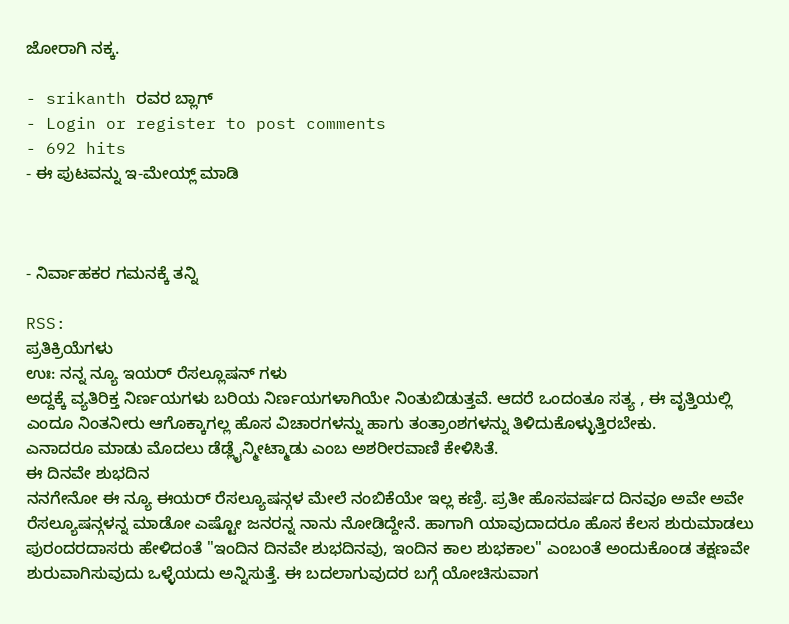ಜೋರಾಗಿ ನಕ್ಕ.

- srikanth ರವರ ಬ್ಲಾಗ್
- Login or register to post comments
- 692 hits
- ಈ ಪುಟವನ್ನು ಇ-ಮೇಯ್ಲ್ ಮಾಡಿ



- ನಿರ್ವಾಹಕರ ಗಮನಕ್ಕೆ ತನ್ನಿ

RSS:
ಪ್ರತಿಕ್ರಿಯೆಗಳು
ಉಃ: ನನ್ನ ನ್ಯೂ ಇಯರ್ ರೆಸಲ್ಲೂಷನ್ ಗಳು
ಅದ್ದಕ್ಕೆ ವ್ಯತಿರಿಕ್ತ ನಿರ್ಣಯಗಳು ಬರಿಯ ನಿರ್ಣಯಗಳಾಗಿಯೇ ನಿಂತುಬಿಡುತ್ತವೆ. ಆದರೆ ಒಂದಂತೂ ಸತ್ಯ , ಈ ವೃತ್ತಿಯಲ್ಲಿ ಎಂದೂ ನಿಂತನೀರು ಆಗೊಕ್ಕಾಗಲ್ಲ ಹೊಸ ವಿಚಾರಗಳನ್ನು ಹಾಗು ತಂತ್ರಾಂಶಗಳನ್ನು ತಿಳಿದುಕೊಳ್ಳುತ್ತಿರಬೇಕು.
ಎನಾದರೂ ಮಾಡು ಮೊದಲು ಡೆಡ್ಲೈನ್ಮೀಟ್ಮಾಡು ಎಂಬ ಅಶರೀರವಾಣಿ ಕೇಳಿಸಿತೆ.
ಈ ದಿನವೇ ಶುಭದಿನ
ನನಗೇನೋ ಈ ನ್ಯೂ ಈಯರ್ ರೆಸಲ್ಯೂಷನ್ಗಳ ಮೇಲೆ ನಂಬಿಕೆಯೇ ಇಲ್ಲ ಕಣ್ರಿ. ಪ್ರತೀ ಹೊಸವರ್ಷದ ದಿನವೂ ಅವೇ ಅವೇ ರೆಸಲ್ಯೂಷನ್ಗಳನ್ನ ಮಾಡೋ ಎಷ್ಟೋ ಜನರನ್ನ ನಾನು ನೋಡಿದ್ದೇನೆ. ಹಾಗಾಗಿ ಯಾವುದಾದರೂ ಹೊಸ ಕೆಲಸ ಶುರುಮಾಡಲು ಪುರಂದರದಾಸರು ಹೇಳಿದಂತೆ "ಇಂದಿನ ದಿನವೇ ಶುಭದಿನವು, ಇಂದಿನ ಕಾಲ ಶುಭಕಾಲ" ಎಂಬಂತೆ ಅಂದುಕೊಂಡ ತಕ್ಷಣವೇ ಶುರುವಾಗಿಸುವುದು ಒಳ್ಳೆಯದು ಅನ್ನಿಸುತ್ತೆ. ಈ ಬದಲಾಗುವುದರ ಬಗ್ಗೆ ಯೋಚಿಸುವಾಗ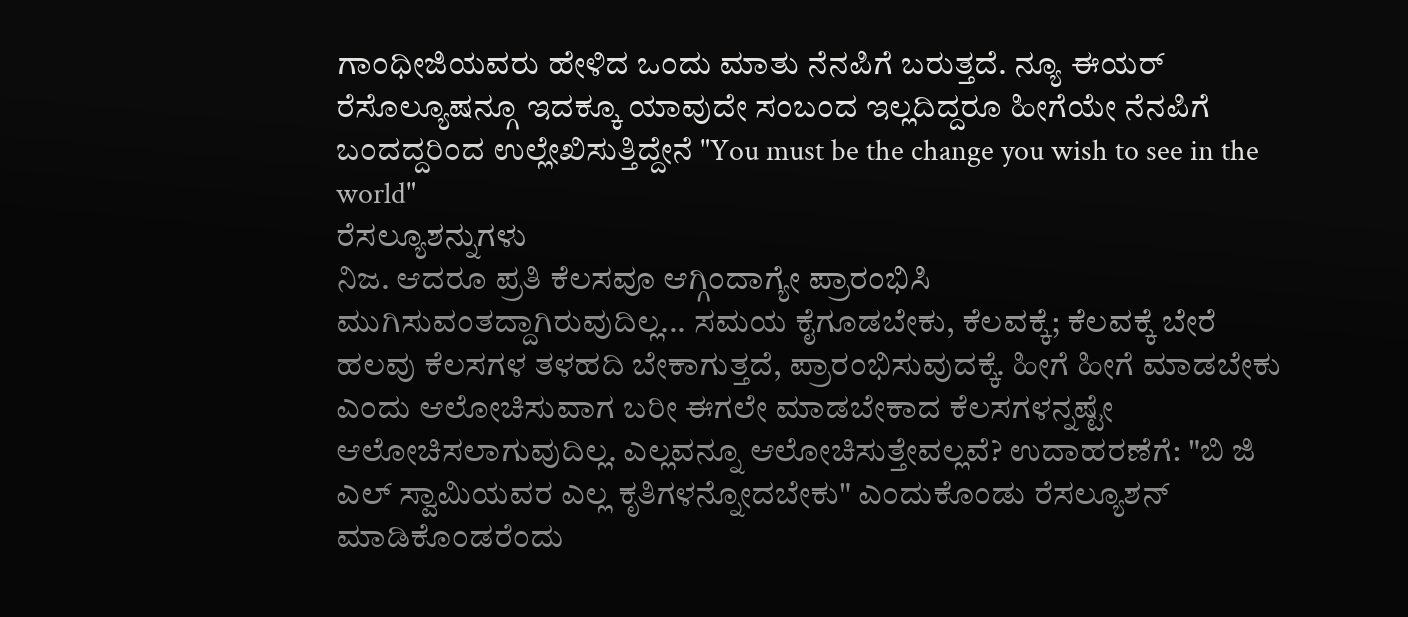ಗಾಂಧೀಜಿಯವರು ಹೇಳಿದ ಒಂದು ಮಾತು ನೆನಪಿಗೆ ಬರುತ್ತದೆ. ನ್ಯೂ ಈಯರ್ ರೆಸೊಲ್ಯೂಷನ್ಗೂ ಇದಕ್ಕೂ ಯಾವುದೇ ಸಂಬಂದ ಇಲ್ಲದಿದ್ದರೂ ಹೀಗೆಯೇ ನೆನಪಿಗೆ ಬಂದದ್ದರಿಂದ ಉಲ್ಲೇಖಿಸುತ್ತಿದ್ದೇನೆ "You must be the change you wish to see in the world"
ರೆಸಲ್ಯೂಶನ್ನುಗಳು
ನಿಜ. ಆದರೂ ಪ್ರತಿ ಕೆಲಸವೂ ಆಗ್ಗಿಂದಾಗ್ಯೇ ಪ್ರಾರಂಭಿಸಿ ಮುಗಿಸುವಂತದ್ದಾಗಿರುವುದಿಲ್ಲ... ಸಮಯ ಕೈಗೂಡಬೇಕು, ಕೆಲವಕ್ಕೆ; ಕೆಲವಕ್ಕೆ ಬೇರೆ ಹಲವು ಕೆಲಸಗಳ ತಳಹದಿ ಬೇಕಾಗುತ್ತದೆ, ಪ್ರಾರಂಭಿಸುವುದಕ್ಕೆ. ಹೀಗೆ ಹೀಗೆ ಮಾಡಬೇಕು ಎಂದು ಆಲೋಚಿಸುವಾಗ ಬರೀ ಈಗಲೇ ಮಾಡಬೇಕಾದ ಕೆಲಸಗಳನ್ನಷ್ಟೇ ಆಲೋಚಿಸಲಾಗುವುದಿಲ್ಲ. ಎಲ್ಲವನ್ನೂ ಆಲೋಚಿಸುತ್ತೇವಲ್ಲವೆ? ಉದಾಹರಣೆಗೆ: "ಬಿ ಜಿ ಎಲ್ ಸ್ವಾಮಿಯವರ ಎಲ್ಲ ಕೃತಿಗಳನ್ನೋದಬೇಕು" ಎಂದುಕೊಂಡು ರೆಸಲ್ಯೂಶನ್ ಮಾಡಿಕೊಂಡರೆಂದು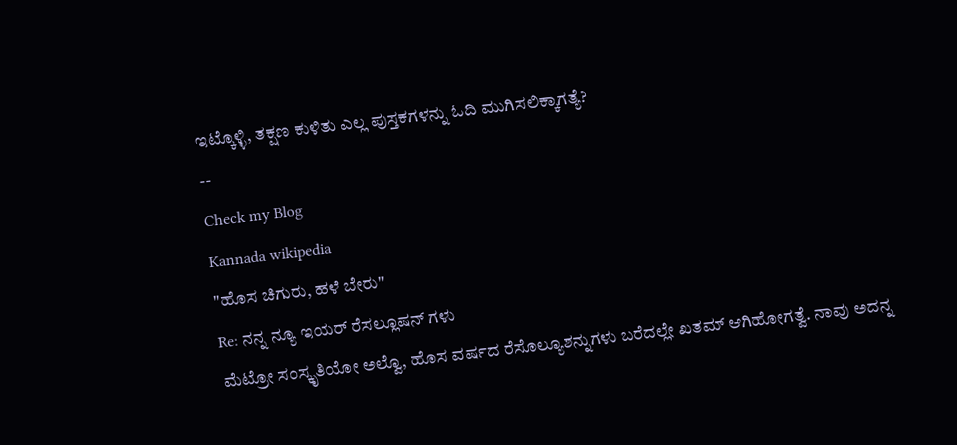ಇಟ್ಕೊಳ್ಳಿ, ತಕ್ಷಣ ಕುಳಿತು ಎಲ್ಲ ಪುಸ್ತಕಗಳನ್ನು ಓದಿ ಮುಗಿಸಲಿಕ್ಕಾಗತ್ಯೆ?
--
Check my Blog
Kannada wikipedia
"ಹೊಸ ಚಿಗುರು, ಹಳೆ ಬೇರು"
Re: ನನ್ನ ನ್ಯೂ ಇಯರ್ ರೆಸಲ್ಲೂಷನ್ ಗಳು
ಮೆಟ್ರೋ ಸಂಸ್ಕೃತಿಯೋ ಅಲ್ವೊ, ಹೊಸ ವರ್ಷದ ರೆಸೊಲ್ಯೂಶನ್ನುಗಳು ಬರೆದಲ್ಲೇ ಖತಮ್ ಆಗಿಹೋಗತ್ವೆ. ನಾವು ಅದನ್ನ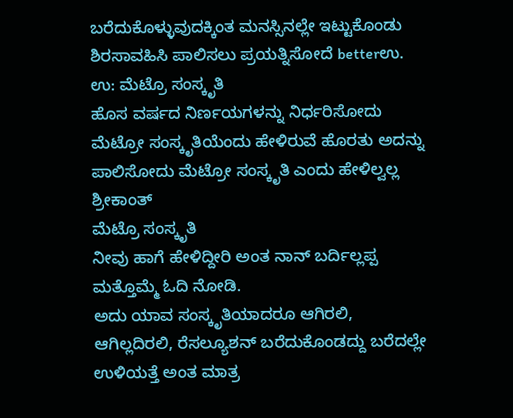ಬರೆದುಕೊಳ್ಳುವುದಕ್ಕಿಂತ ಮನಸ್ಸಿನಲ್ಲೇ ಇಟ್ಟುಕೊಂಡು ಶಿರಸಾವಹಿಸಿ ಪಾಲಿಸಲು ಪ್ರಯತ್ನಿಸೋದೆ betterಉ.
ಉ: ಮೆಟ್ರೊ ಸಂಸ್ಕೃತಿ
ಹೊಸ ವರ್ಷದ ನಿರ್ಣಯಗಳನ್ನು ನಿರ್ಧರಿಸೋದು ಮೆಟ್ರೋ ಸಂಸ್ಕೃತಿಯೆಂದು ಹೇಳಿರುವೆ ಹೊರತು ಅದನ್ನು ಪಾಲಿಸೋದು ಮೆಟ್ರೋ ಸಂಸ್ಕೃತಿ ಎಂದು ಹೇಳಿಲ್ವಲ್ಲ
ಶ್ರೀಕಾಂತ್
ಮೆಟ್ರೊ ಸಂಸ್ಕೃತಿ
ನೀವು ಹಾಗೆ ಹೇಳಿದ್ದೀರಿ ಅಂತ ನಾನ್ ಬರ್ದಿಲ್ಲಪ್ಪ
ಮತ್ತೊಮ್ಮೆ ಓದಿ ನೋಡಿ.
ಅದು ಯಾವ ಸಂಸ್ಕೃತಿಯಾದರೂ ಆಗಿರಲಿ, ಆಗಿಲ್ಲದಿರಲಿ, ರೆಸಲ್ಯೂಶನ್ ಬರೆದುಕೊಂಡದ್ದು ಬರೆದಲ್ಲೇ ಉಳಿಯತ್ತೆ ಅಂತ ಮಾತ್ರ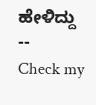ಹೇಳಿದ್ದು
--
Check my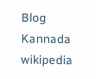Blog
Kannada wikipedia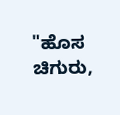"ಹೊಸ ಚಿಗುರು,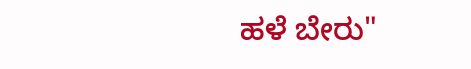ಹಳೆ ಬೇರು"